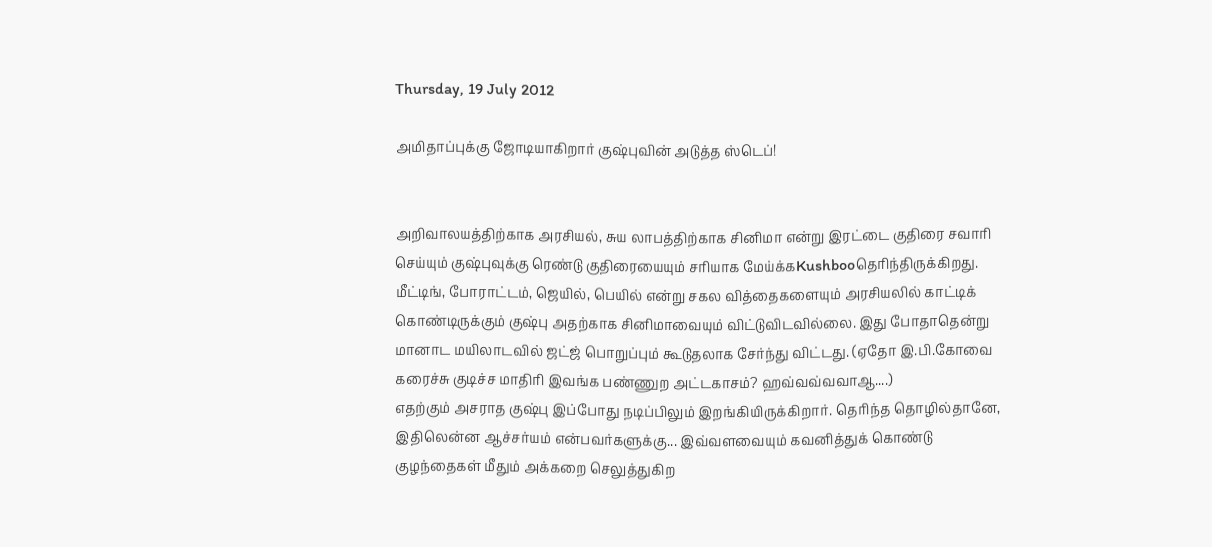Thursday, 19 July 2012

அமிதாப்புக்கு ஜோடியாகிறார் குஷ்புவின் அடுத்த ஸ்டெப்!


அறிவாலயத்திற்காக அரசியல், சுய லாபத்திற்காக சினிமா என்று இரட்டை குதிரை சவாரி செய்யும் குஷ்புவுக்கு ரெண்டு குதிரையையும் சரியாக மேய்க்கKushbooதெரிந்திருக்கிறது. மீட்டிங், போராட்டம், ஜெயில், பெயில் என்று சகல வித்தைகளையும் அரசியலில் காட்டிக் கொண்டிருக்கும் குஷ்பு அதற்காக சினிமாவையும் விட்டுவிடவில்லை. இது போதாதென்று மானாட மயிலாடவில் ஜட்ஜ் பொறுப்பும் கூடுதலாக சேர்ந்து விட்டது. (ஏதோ இ.பி.கோவை கரைச்சு குடிச்ச மாதிரி இவங்க பண்ணுற அட்டகாசம்? ஹவ்வவ்வவாஆ....)
எதற்கும் அசராத குஷ்பு இப்போது நடிப்பிலும் இறங்கியிருக்கிறார். தெரிந்த தொழில்தானே, இதிலென்ன ஆச்சர்யம் என்பவர்களுக்கு... இவ்வளவையும் கவனித்துக் கொண்டு குழந்தைகள் மீதும் அக்கறை செலுத்துகிற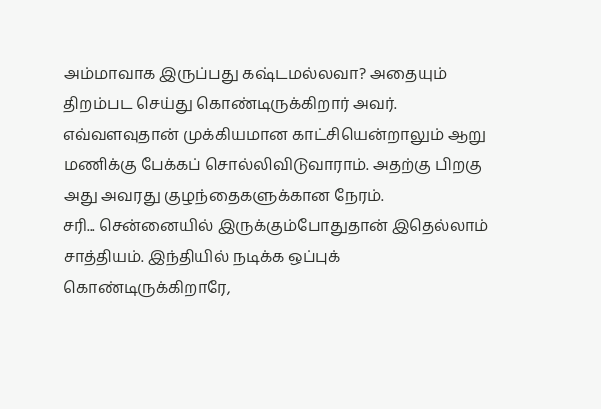அம்மாவாக இருப்பது கஷ்டமல்லவா? அதையும் திறம்பட செய்து கொண்டிருக்கிறார் அவர். எவ்வளவுதான் முக்கியமான காட்சியென்றாலும் ஆறு மணிக்கு பேக்கப் சொல்லிவிடுவாராம். அதற்கு பிறகு அது அவரது குழந்தைகளுக்கான நேரம்.
சரி... சென்னையில் இருக்கும்போதுதான் இதெல்லாம் சாத்தியம். இந்தியில் நடிக்க ஒப்புக் கொண்டிருக்கிறாரே,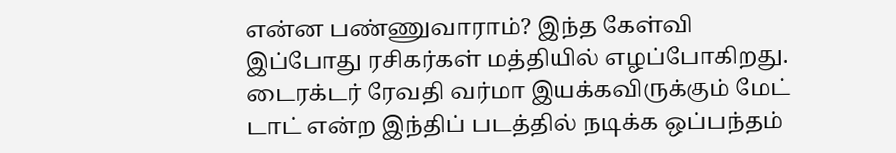என்ன பண்ணுவாராம்? இந்த கேள்வி இப்போது ரசிகர்கள் மத்தியில் எழப்போகிறது. டைரக்டர் ரேவதி வர்மா இயக்கவிருக்கும் மேட் டாட் என்ற இந்திப் படத்தில் நடிக்க ஒப்பந்தம்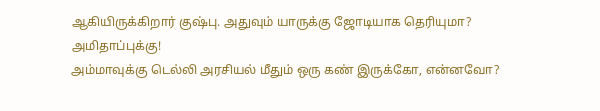ஆகியிருக்கிறார் குஷ்பு. அதுவும் யாருக்கு ஜோடியாக தெரியுமா? அமிதாப்புக்கு!
அம்மாவுக்கு டெல்லி அரசியல் மீதும் ஒரு கண் இருக்கோ, என்னவோ?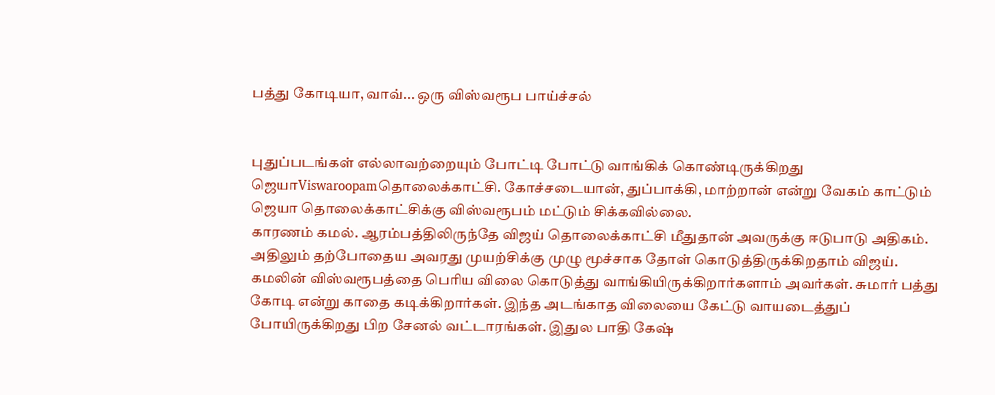பத்து கோடியா, வாவ்... ஒரு விஸ்வரூப பாய்ச்சல்


புதுப்படங்கள் எல்லாவற்றையும் போட்டி போட்டு வாங்கிக் கொண்டிருக்கிறது ஜெயாViswaroopamதொலைக்காட்சி. கோச்சடையான், துப்பாக்கி, மாற்றான் என்று வேகம் காட்டும் ஜெயா தொலைக்காட்சிக்கு விஸ்வரூபம் மட்டும் சிக்கவில்லை.
காரணம் கமல். ஆரம்பத்திலிருந்தே விஜய் தொலைக்காட்சி மீதுதான் அவருக்கு ஈடுபாடு அதிகம். அதிலும் தற்போதைய அவரது முயற்சிக்கு முழு மூச்சாக தோள் கொடுத்திருக்கிறதாம் விஜய்.
கமலின் விஸ்வரூபத்தை பெரிய விலை கொடுத்து வாங்கியிருக்கிறார்களாம் அவர்கள். சுமார் பத்து கோடி என்று காதை கடிக்கிறார்கள். இந்த அடங்காத விலையை கேட்டு வாயடைத்துப் போயிருக்கிறது பிற சேனல் வட்டாரங்கள். இதுல பாதி கேஷ்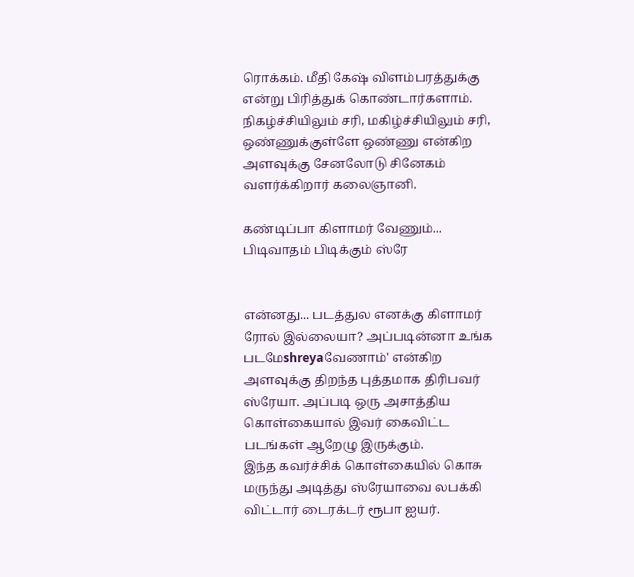ரொக்கம். மீதி கேஷ் விளம்பரத்துக்கு என்று பிரித்துக் கொண்டார்களாம்.
நிகழ்ச்சியிலும் சரி, மகிழ்ச்சியிலும் சரி, ஒண்ணுக்குள்ளே ஒண்ணு என்கிற அளவுக்கு சேனலோடு சினேகம் வளர்க்கிறார் கலைஞானி.

கண்டிப்பா கிளாமர் வேணும்... பிடிவாதம் பிடிக்கும் ஸ்ரே


என்னது... படத்துல எனக்கு கிளாமர் ரோல் இல்லையா? அப்படின்னா உங்க படமேshreyaவேணாம்' என்கிற அளவுக்கு திறந்த புத்தமாக திரிபவர் ஸ்ரேயா. அப்படி ஒரு அசாத்திய கொள்கையால் இவர் கைவிட்ட படங்கள் ஆறேழு இருக்கும்.
இந்த கவர்ச்சிக் கொள்கையில் கொசு மருந்து அடித்து ஸ்ரேயாவை லபக்கி விட்டார் டைரக்டர் ரூபா ஐயர்.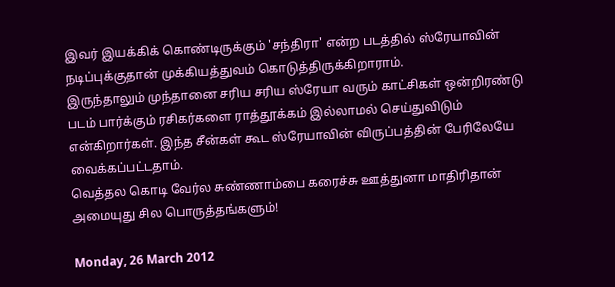இவர் இயக்கிக் கொண்டிருக்கும் 'சந்திரா' என்ற படத்தில் ஸ்ரேயாவின் நடிப்புக்குதான் முக்கியத்துவம் கொடுத்திருக்கிறாராம்.
இருந்தாலும் முந்தானை சரிய சரிய ஸ்ரேயா வரும் காட்சிகள் ஒன்றிரண்டு படம் பார்க்கும் ரசிகர்களை ராத்தூக்கம் இல்லாமல் செய்துவிடும் என்கிறார்கள். இந்த சீன்கள் கூட ஸ்ரேயாவின் விருப்பத்தின் பேரிலேயே வைக்கப்பட்டதாம்.
வெத்தல கொடி வேர்ல சுண்ணாம்பை கரைச்சு ஊத்துனா மாதிரிதான் அமையுது சில பொருத்தங்களும்!

Monday, 26 March 2012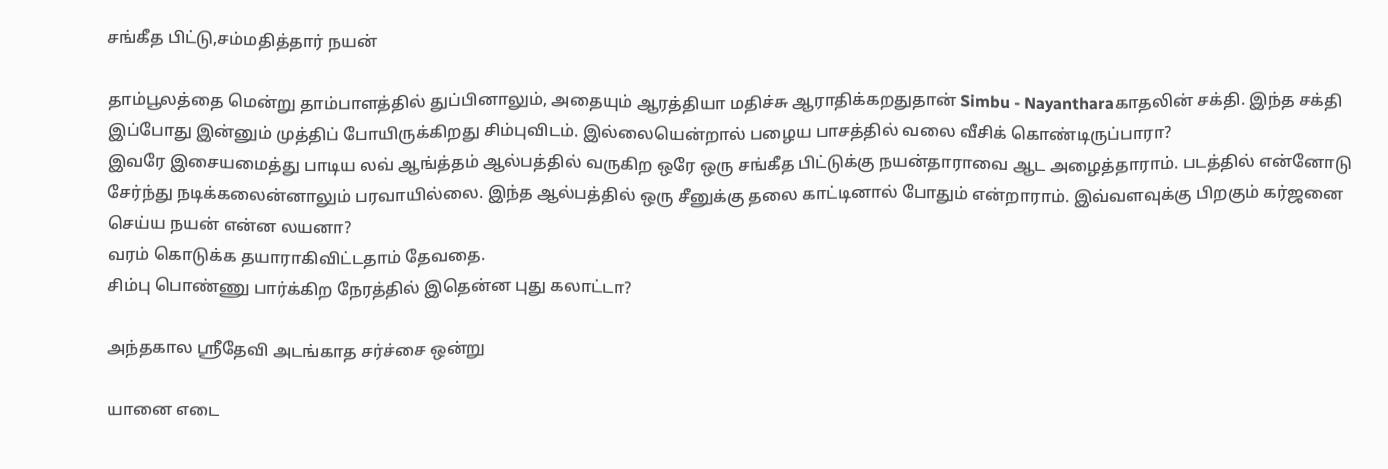சங்கீத பிட்டு,சம்மதித்தார் நயன்

தாம்பூலத்தை மென்று தாம்பாளத்தில் துப்பினாலும், அதையும் ஆரத்தியா மதிச்சு ஆராதிக்கறதுதான் Simbu - Nayantharaகாதலின் சக்தி. இந்த சக்தி இப்போது இன்னும் முத்திப் போயிருக்கிறது சிம்புவிடம். இல்லையென்றால் பழைய பாசத்தில் வலை வீசிக் கொண்டிருப்பாரா?
இவரே இசையமைத்து பாடிய லவ் ஆங்த்தம் ஆல்பத்தில் வருகிற ஒரே ஒரு சங்கீத பிட்டுக்கு நயன்தாராவை ஆட அழைத்தாராம். படத்தில் என்னோடு சேர்ந்து நடிக்கலைன்னாலும் பரவாயில்லை. இந்த ஆல்பத்தில் ஒரு சீனுக்கு தலை காட்டினால் போதும் என்றாராம். இவ்வளவுக்கு பிறகும் கர்ஜனை செய்ய நயன் என்ன லயனா?
வரம் கொடுக்க தயாராகிவிட்டதாம் தேவதை.
சிம்பு பொண்ணு பார்க்கிற நேரத்தில் இதென்ன புது கலாட்டா?

அந்தகால ஸ்ரீதேவி அடங்காத சர்ச்சை ஒன்று

யானை எடை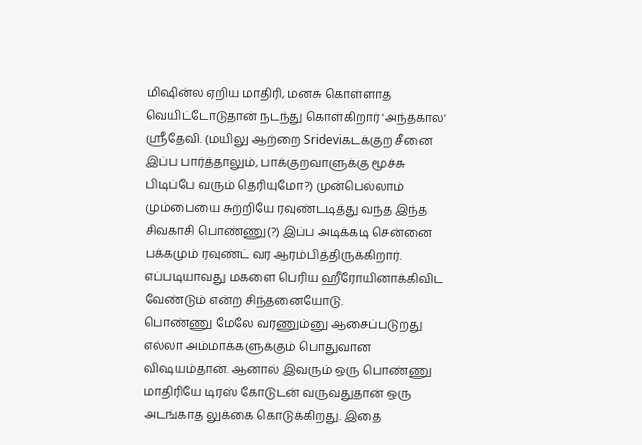மிஷின்ல ஏறிய மாதிரி, மனசு கொள்ளாத வெயிட்டோடுதான் நடந்து கொள்கிறார் 'அந்தகால' ஸ்ரீதேவி. (மயிலு ஆற்றை Srideviகடக்குற சீனை இப்ப பார்த்தாலும், பாக்குறவாளுக்கு மூச்சு பிடிப்பே வரும் தெரியுமோ?) முன்பெல்லாம் மும்பையை சுற்றியே ரவுண்டடித்து வந்த இந்த சிவகாசி பொண்ணு(?) இப்ப அடிக்கடி சென்னை பக்கமும் ரவுண்ட் வர ஆரம்பித்திருக்கிறார். எப்படியாவது மகளை பெரிய ஹீரோயினாக்கிவிட வேண்டும் என்ற சிந்தனையோடு.
பொண்ணு மேலே வரணும்னு ஆசைப்படுறது எல்லா அம்மாக்களுக்கும் பொதுவான விஷயம்தான். ஆனால் இவரும் ஒரு பொண்ணு மாதிரியே டிரஸ் கோடுடன் வருவதுதான் ஒரு அடங்காத லுக்கை கொடுக்கிறது. இதை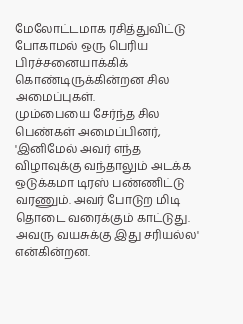மேலோட்டமாக ரசித்துவிட்டு போகாமல் ஒரு பெரிய பிரச்சனையாக்கிக் கொண்டிருக்கின்றன சில அமைப்புகள்.
மும்பையை சேர்ந்த சில பெண்கள் அமைப்பினர், 'இனிமேல் அவர் எந்த விழாவுக்கு வந்தாலும் அடக்க ஒடுக்கமா டிரஸ் பண்ணிட்டு வரணும். அவர் போடுற மிடி தொடை வரைக்கும் காட்டுது. அவரு வயசுக்கு இது சரியல்ல' என்கின்றன.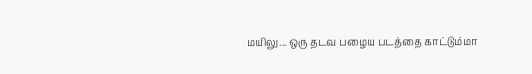மயிலு... ஒரு தடவ பழைய படத்தை காட்டும்மா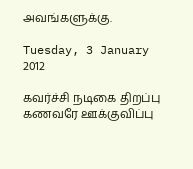அவங்களுக்கு.

Tuesday, 3 January 2012

கவர்ச்சி நடிகை திறப்பு கணவரே ஊக்குவிப்பு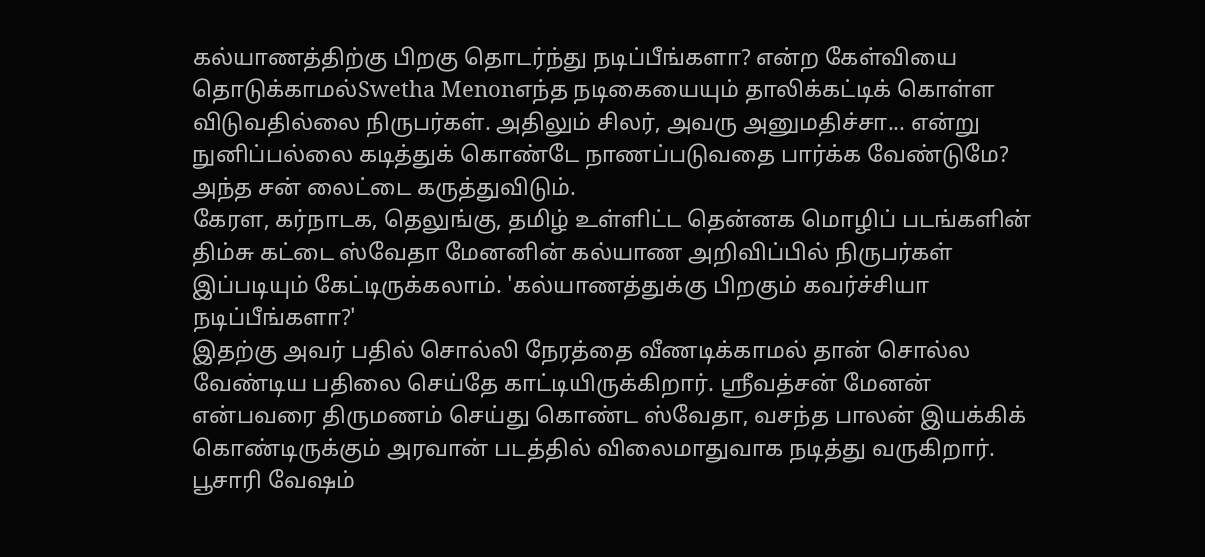கல்யாணத்திற்கு பிறகு தொடர்ந்து நடிப்பீங்களா? என்ற கேள்வியை தொடுக்காமல்Swetha Menonஎந்த நடிகையையும் தாலிக்கட்டிக் கொள்ள விடுவதில்லை நிருபர்கள். அதிலும் சிலர், அவரு அனுமதிச்சா... என்று நுனிப்பல்லை கடித்துக் கொண்டே நாணப்படுவதை பார்க்க வேண்டுமே? அந்த சன் லைட்டை கருத்துவிடும்.
கேரள, கர்நாடக, தெலுங்கு, தமிழ் உள்ளிட்ட தென்னக மொழிப் படங்களின் திம்சு கட்டை ஸ்வேதா மேனனின் கல்யாண அறிவிப்பில் நிருபர்கள் இப்படியும் கேட்டிருக்கலாம். 'கல்யாணத்துக்கு பிறகும் கவர்ச்சியா நடிப்பீங்களா?'
இதற்கு அவர் பதில் சொல்லி நேரத்தை வீணடிக்காமல் தான் சொல்ல வேண்டிய பதிலை செய்தே காட்டியிருக்கிறார். ஸ்ரீவத்சன் மேனன் என்பவரை திருமணம் செய்து கொண்ட ஸ்வேதா, வசந்த பாலன் இயக்கிக் கொண்டிருக்கும் அரவான் படத்தில் விலைமாதுவாக நடித்து வருகிறார். பூசாரி வேஷம்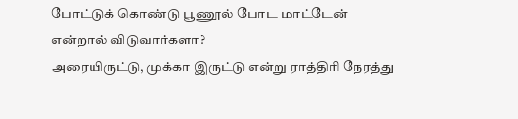போட்டுக் கொண்டு பூணூல் போட மாட்டேன் என்றால் விடுவார்களா?
அரையிருட்டு, முக்கா இருட்டு என்று ராத்திரி நேரத்து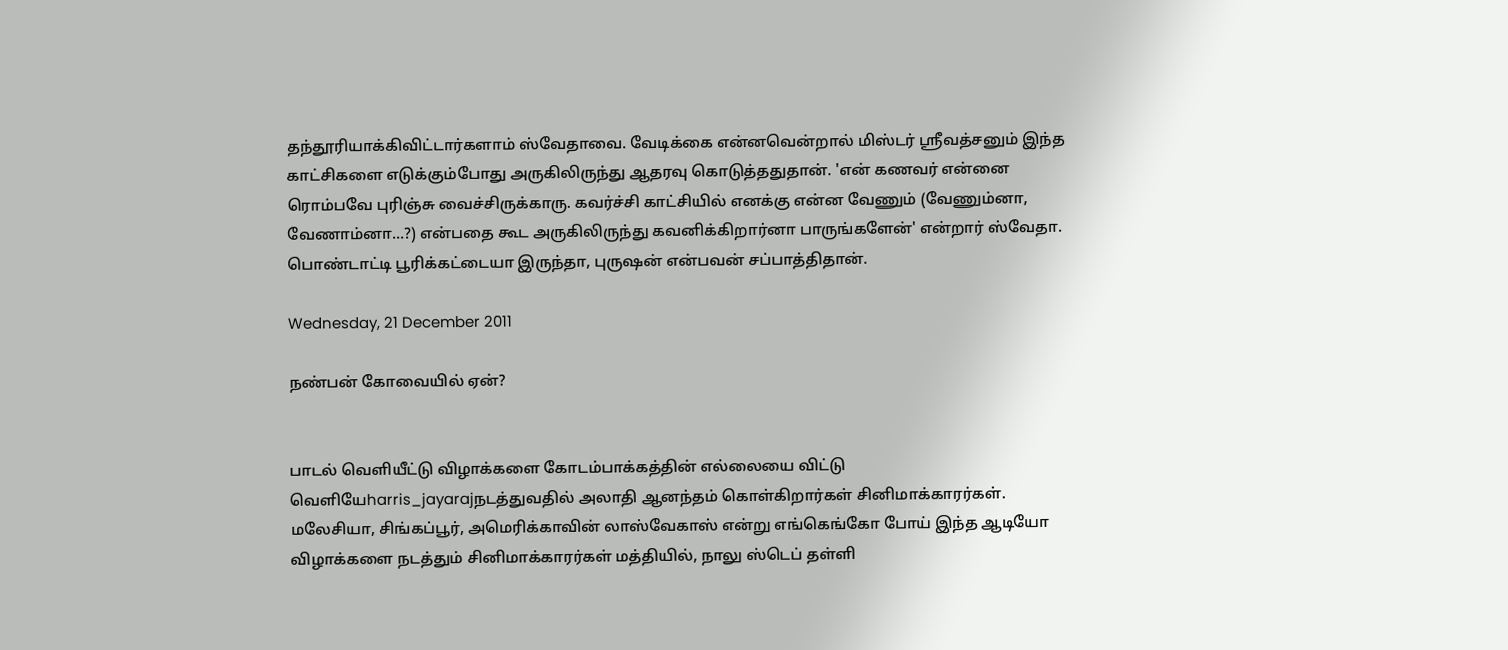தந்தூரியாக்கிவிட்டார்களாம் ஸ்வேதாவை. வேடிக்கை என்னவென்றால் மிஸ்டர் ஸ்ரீவத்சனும் இந்த காட்சிகளை எடுக்கும்போது அருகிலிருந்து ஆதரவு கொடுத்ததுதான். 'என் கணவர் என்னை ரொம்பவே புரிஞ்சு வைச்சிருக்காரு. கவர்ச்சி காட்சியில் எனக்கு என்ன வேணும் (வேணும்னா, வேணாம்னா...?) என்பதை கூட அருகிலிருந்து கவனிக்கிறார்னா பாருங்களேன்' என்றார் ஸ்வேதா.
பொண்டாட்டி பூரிக்கட்டையா இருந்தா, புருஷன் என்பவன் சப்பாத்திதான்.

Wednesday, 21 December 2011

நண்பன் கோவையில் ஏன்?


பாடல் வெளியீட்டு விழாக்களை கோடம்பாக்கத்தின் எல்லையை விட்டு வெளியேharris_jayarajநடத்துவதில் அலாதி ஆனந்தம் கொள்கிறார்கள் சினிமாக்காரர்கள். மலேசியா, சிங்கப்பூர், அமெரிக்காவின் லாஸ்வேகாஸ் என்று எங்கெங்கோ போய் இந்த ஆடியோ விழாக்களை நடத்தும் சினிமாக்காரர்கள் மத்தியில், நாலு ஸ்டெப் தள்ளி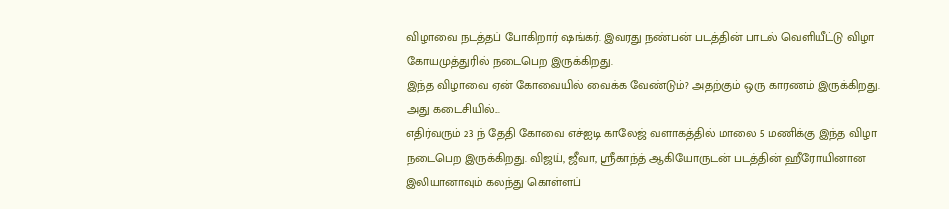விழாவை நடத்தப் போகிறார் ஷங்கர். இவரது நண்பன் படத்தின் பாடல் வெளியீட்டு விழா கோயமுத்துரில் நடைபெற இருக்கிறது.
இந்த விழாவை ஏன் கோவையில் வைக்க வேண்டும்? அதற்கும் ஒரு காரணம் இருக்கிறது. அது கடைசியில்...
எதிர்வரும் 23 ந் தேதி கோவை எச்ஐடி காலேஜ் வளாகத்தில் மாலை 5 மணிக்கு இந்த விழா நடைபெற இருக்கிறது. விஜய், ஜீவா, ஸ்ரீகாந்த் ஆகியோருடன் படத்தின் ஹீரோயினான இலியானாவும் கலந்து கொள்ளப்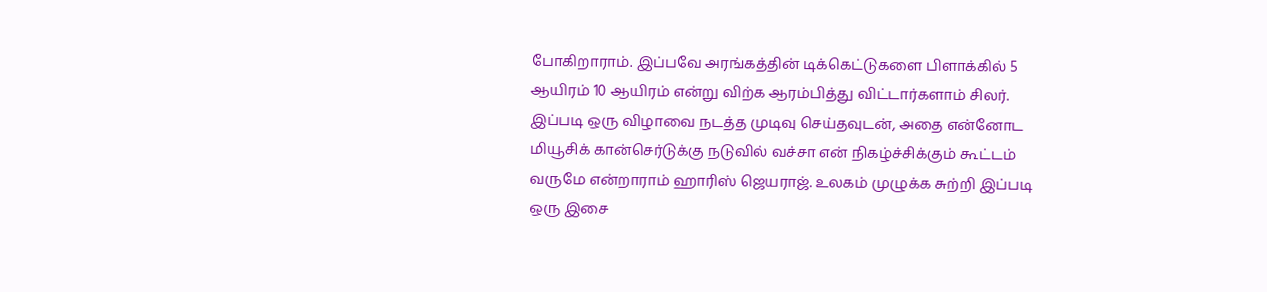போகிறாராம். இப்பவே அரங்கத்தின் டிக்கெட்டுகளை பிளாக்கில் 5 ஆயிரம் 10 ஆயிரம் என்று விற்க ஆரம்பித்து விட்டார்களாம் சிலர்.
இப்படி ஒரு விழாவை நடத்த முடிவு செய்தவுடன், அதை என்னோட மியூசிக் கான்செர்டுக்கு நடுவில் வச்சா என் நிகழ்ச்சிக்கும் கூட்டம் வருமே என்றாராம் ஹாரிஸ் ஜெயராஜ். உலகம் முழுக்க சுற்றி இப்படி ஒரு இசை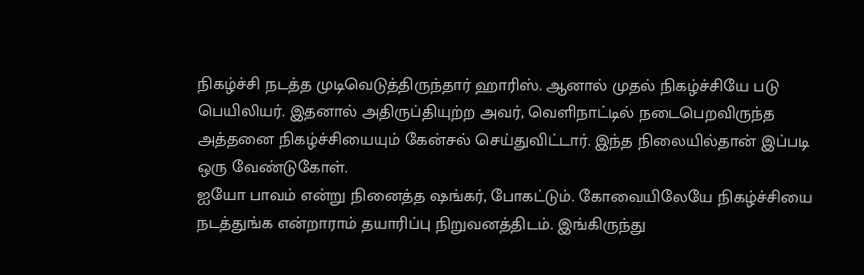நிகழ்ச்சி நடத்த முடிவெடுத்திருந்தார் ஹாரிஸ். ஆனால் முதல் நிகழ்ச்சியே படு பெயிலியர். இதனால் அதிருப்தியுற்ற அவர், வெளிநாட்டில் நடைபெறவிருந்த அத்தனை நிகழ்ச்சியையும் கேன்சல் செய்துவிட்டார். இந்த நிலையில்தான் இப்படி ஒரு வேண்டுகோள்.
ஐயோ பாவம் என்று நினைத்த ஷங்கர், போகட்டும். கோவையிலேயே நிகழ்ச்சியை நடத்துங்க என்றாராம் தயாரிப்பு நிறுவனத்திடம். இங்கிருந்து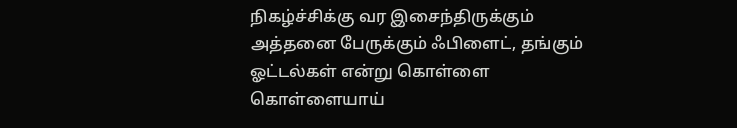நிகழ்ச்சிக்கு வர இசைந்திருக்கும் அத்தனை பேருக்கும் ஃபிளைட், தங்கும் ஓட்டல்கள் என்று கொள்ளை கொள்ளையாய்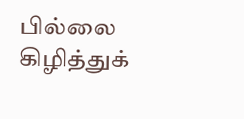பில்லை கிழித்துக்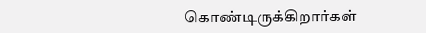கொண்டிருக்கிறார்கள்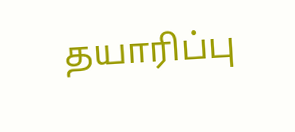தயாரிப்பு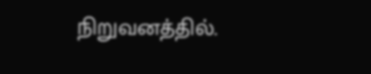நிறுவனத்தில்.